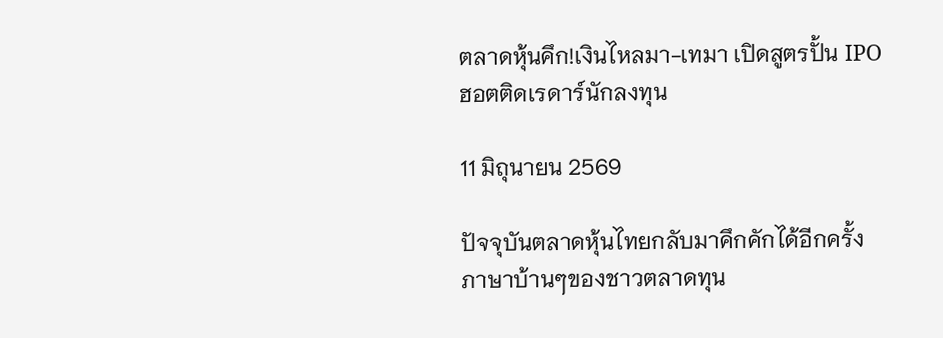ตลาดหุ้นคึก!เงินไหลมา-เทมา เปิดสูตรปั้น IPO ฮอตติดเรดาร์นักลงทุน

11 มิถุนายน 2569

ปัจจุบันตลาดหุ้นไทยกลับมาคึกคักได้อีกครั้ง ภาษาบ้านๆของชาวตลาดทุน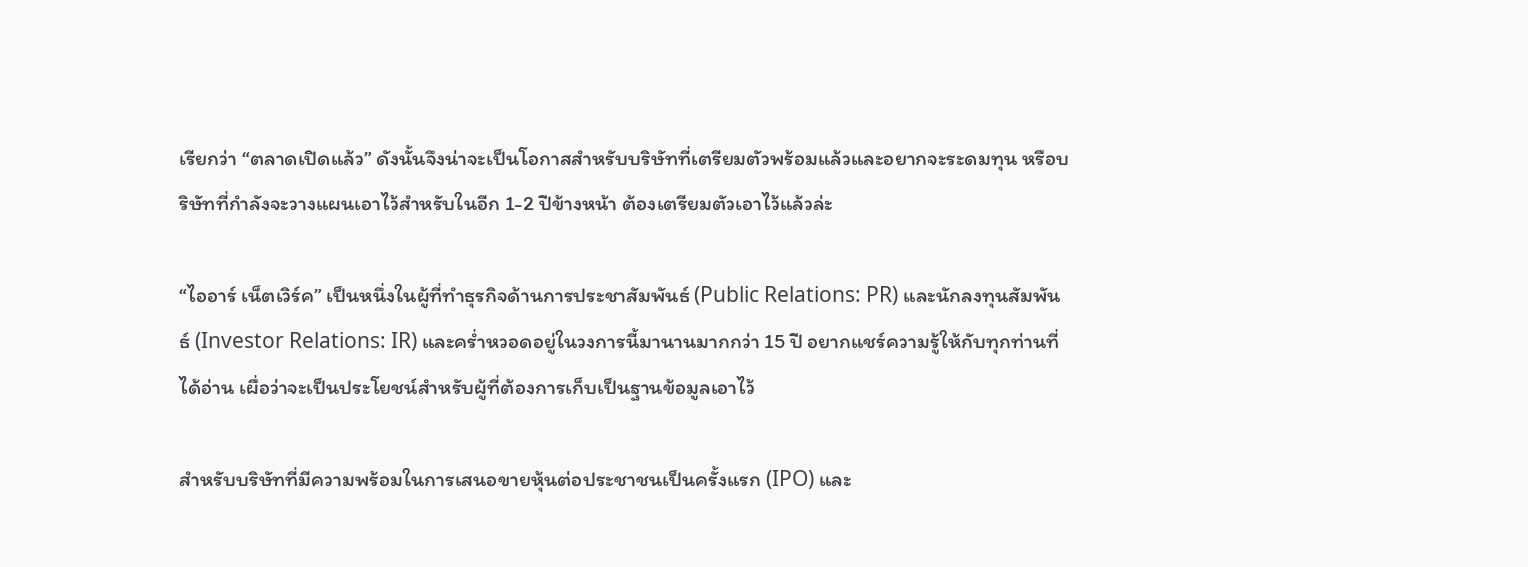เรียกว่า “ตลาดเปิดแล้ว” ดังนั้นจึงน่าจะเป็นโอกาสสำหรับบริษัทที่เตรียมตัวพร้อมแล้วและอยากจะระดมทุน หรือบริษัทที่กำลังจะวางแผนเอาไว้สำหรับในอีก 1-2 ปีข้างหน้า ต้องเตรียมตัวเอาไว้แล้วล่ะ

“ไออาร์ เน็ตเวิร์ค” เป็นหนึ่งในผู้ที่ทำธุรกิจด้านการประชาสัมพันธ์ (Public Relations: PR) และนักลงทุนสัมพันธ์ (Investor Relations: IR) และคร่ำหวอดอยู่ในวงการนี้มานานมากกว่า 15 ปี อยากแชร์ความรู้ให้กับทุกท่านที่ได้อ่าน เผื่อว่าจะเป็นประโยชน์สำหรับผู้ที่ต้องการเก็บเป็นฐานข้อมูลเอาไว้

สำหรับบริษัทที่มีความพร้อมในการเสนอขายหุ้นต่อประชาชนเป็นครั้งแรก (IPO) และ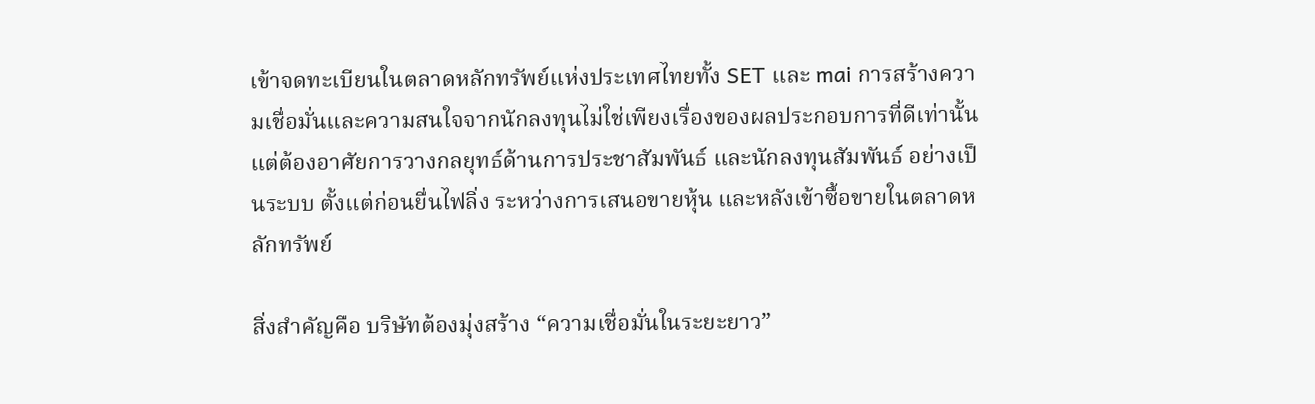เข้าจดทะเบียนในตลาดหลักทรัพย์แห่งประเทศไทยทั้ง SET และ mai การสร้างความเชื่อมั่นและความสนใจจากนักลงทุนไม่ใช่เพียงเรื่องของผลประกอบการที่ดีเท่านั้น แต่ต้องอาศัยการวางกลยุทธ์ด้านการประชาสัมพันธ์ และนักลงทุนสัมพันธ์ อย่างเป็นระบบ ตั้งแต่ก่อนยื่นไฟลิ่ง ระหว่างการเสนอขายหุ้น และหลังเข้าซื้อขายในตลาดหลักทรัพย์

สิ่งสำคัญคือ บริษัทต้องมุ่งสร้าง “ความเชื่อมั่นในระยะยาว”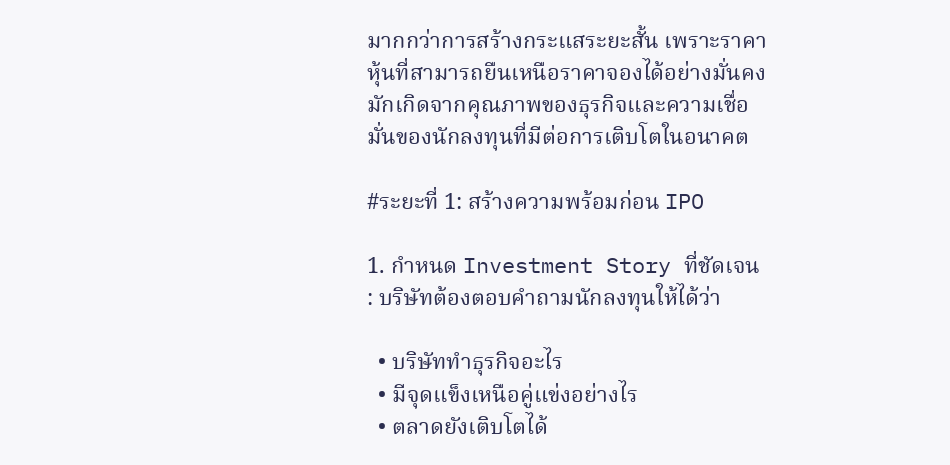มากกว่าการสร้างกระแสระยะสั้น เพราะราคาหุ้นที่สามารถยืนเหนือราคาจองได้อย่างมั่นคง มักเกิดจากคุณภาพของธุรกิจและความเชื่อมั่นของนักลงทุนที่มีต่อการเติบโตในอนาคต

#ระยะที่ 1: สร้างความพร้อมก่อน IPO

1. กำหนด Investment Story ที่ชัดเจน : บริษัทต้องตอบคำถามนักลงทุนให้ได้ว่า

  • บริษัททำธุรกิจอะไร
  • มีจุดแข็งเหนือคู่แข่งอย่างไร
  • ตลาดยังเติบโตได้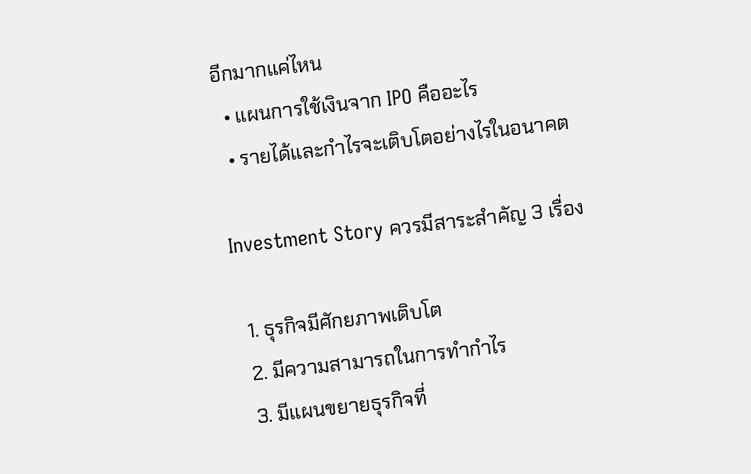อีกมากแค่ไหน
  • แผนการใช้เงินจาก IPO คืออะไร
  • รายได้และกำไรจะเติบโตอย่างไรในอนาคต

Investment Story ควรมีสาระสำคัญ 3 เรื่อง

  1. ธุรกิจมีศักยภาพเติบโต
  2. มีความสามารถในการทำกำไร
  3. มีแผนขยายธุรกิจที่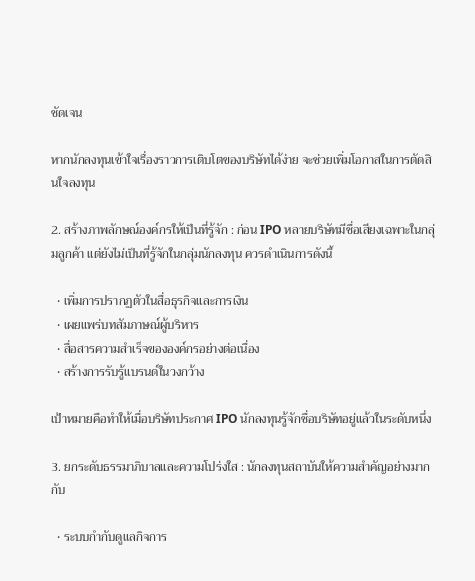ชัดเจน

หากนักลงทุนเข้าใจเรื่องราวการเติบโตของบริษัทได้ง่าย จะช่วยเพิ่มโอกาสในการตัดสินใจลงทุน

2. สร้างภาพลักษณ์องค์กรให้เป็นที่รู้จัก : ก่อน IPO หลายบริษัทมีชื่อเสียงเฉพาะในกลุ่มลูกค้า แต่ยังไม่เป็นที่รู้จักในกลุ่มนักลงทุน ควรดำเนินการดังนี้

  • เพิ่มการปรากฏตัวในสื่อธุรกิจและการเงิน
  • เผยแพร่บทสัมภาษณ์ผู้บริหาร
  • สื่อสารความสำเร็จขององค์กรอย่างต่อเนื่อง
  • สร้างการรับรู้แบรนด์ในวงกว้าง

เป้าหมายคือทำให้เมื่อบริษัทประกาศ IPO นักลงทุนรู้จักชื่อบริษัทอยู่แล้วในระดับหนึ่ง

3. ยกระดับธรรมาภิบาลและความโปร่งใส : นักลงทุนสถาบันให้ความสำคัญอย่างมากกับ

  • ระบบกำกับดูแลกิจการ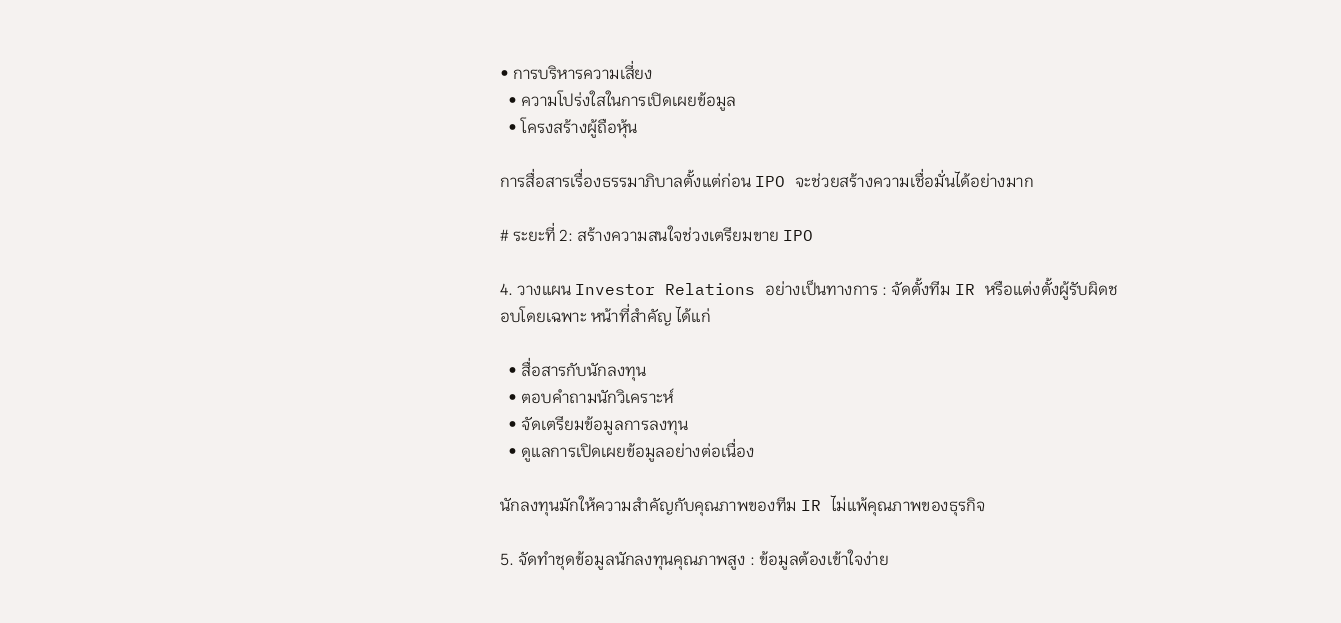• การบริหารความเสี่ยง
  • ความโปร่งใสในการเปิดเผยข้อมูล
  • โครงสร้างผู้ถือหุ้น

การสื่อสารเรื่องธรรมาภิบาลตั้งแต่ก่อน IPO จะช่วยสร้างความเชื่อมั่นได้อย่างมาก

# ระยะที่ 2: สร้างความสนใจช่วงเตรียมขาย IPO

4. วางแผน Investor Relations อย่างเป็นทางการ : จัดตั้งทีม IR หรือแต่งตั้งผู้รับผิดชอบโดยเฉพาะ หน้าที่สำคัญ ได้แก่

  • สื่อสารกับนักลงทุน
  • ตอบคำถามนักวิเคราะห์
  • จัดเตรียมข้อมูลการลงทุน
  • ดูแลการเปิดเผยข้อมูลอย่างต่อเนื่อง

นักลงทุนมักให้ความสำคัญกับคุณภาพของทีม IR ไม่แพ้คุณภาพของธุรกิจ

5. จัดทำชุดข้อมูลนักลงทุนคุณภาพสูง : ข้อมูลต้องเข้าใจง่าย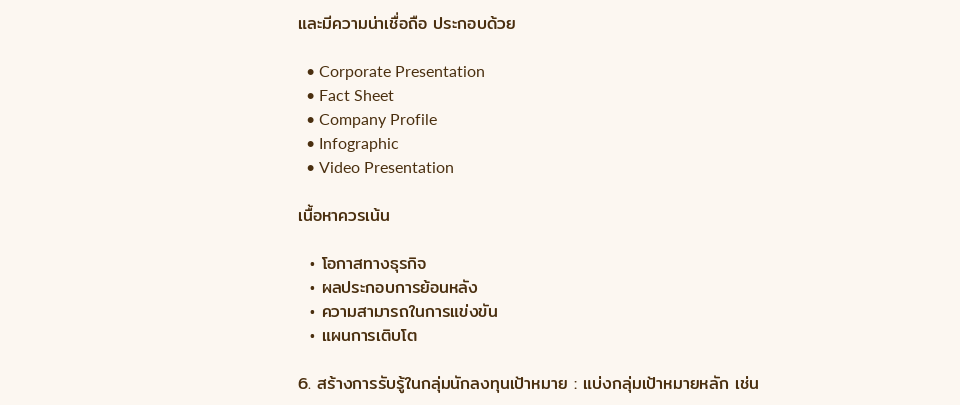และมีความน่าเชื่อถือ ประกอบด้วย

  • Corporate Presentation
  • Fact Sheet
  • Company Profile
  • Infographic
  • Video Presentation

เนื้อหาควรเน้น

  • โอกาสทางธุรกิจ
  • ผลประกอบการย้อนหลัง
  • ความสามารถในการแข่งขัน
  • แผนการเติบโต

6. สร้างการรับรู้ในกลุ่มนักลงทุนเป้าหมาย : แบ่งกลุ่มเป้าหมายหลัก เช่น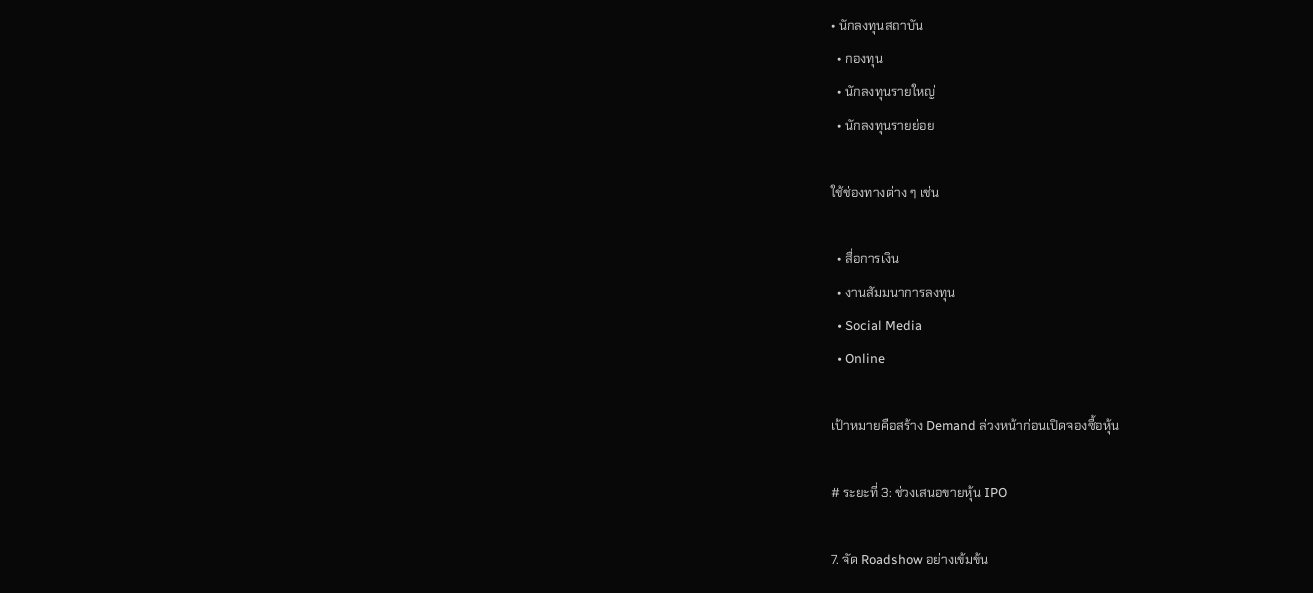• นักลงทุนสถาบัน
  • กองทุน
  • นักลงทุนรายใหญ่
  • นักลงทุนรายย่อย

ใช้ช่องทางต่าง ๆ เช่น

  • สื่อการเงิน
  • งานสัมมนาการลงทุน
  • Social Media
  • Online

เป้าหมายคือสร้าง Demand ล่วงหน้าก่อนเปิดจองซื้อหุ้น

# ระยะที่ 3: ช่วงเสนอขายหุ้น IPO

7. จัด Roadshow อย่างเข้มข้น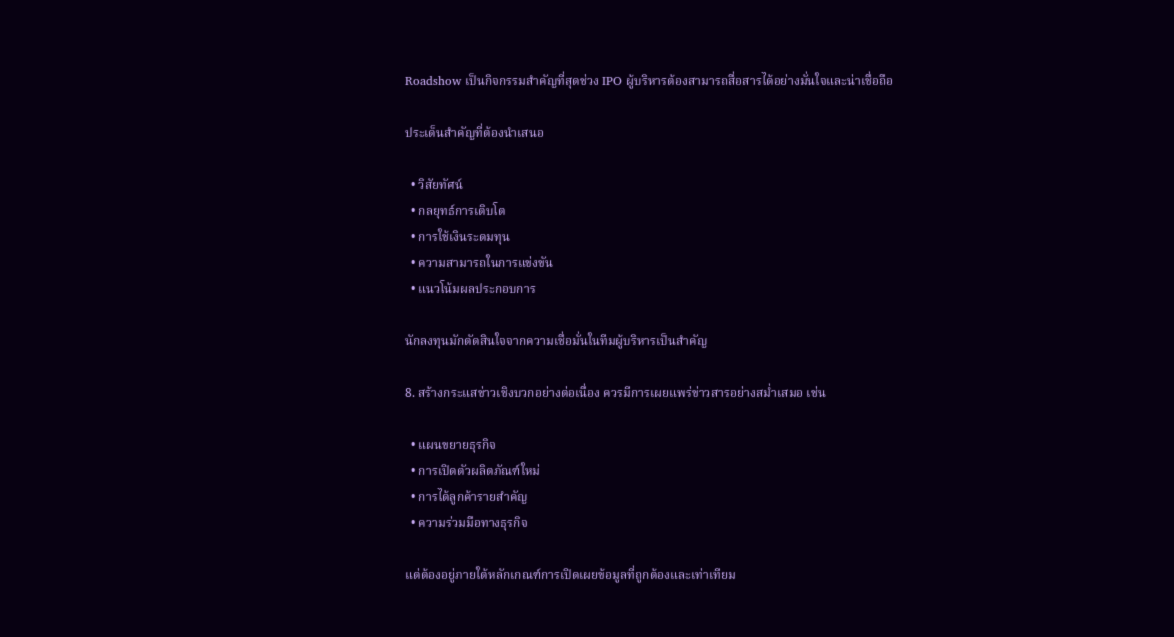Roadshow เป็นกิจกรรมสำคัญที่สุดช่วง IPO ผู้บริหารต้องสามารถสื่อสารได้อย่างมั่นใจและน่าเชื่อถือ

ประเด็นสำคัญที่ต้องนำเสนอ

  • วิสัยทัศน์
  • กลยุทธ์การเติบโต
  • การใช้เงินระดมทุน
  • ความสามารถในการแข่งขัน
  • แนวโน้มผลประกอบการ

นักลงทุนมักตัดสินใจจากความเชื่อมั่นในทีมผู้บริหารเป็นสำคัญ

8. สร้างกระแสข่าวเชิงบวกอย่างต่อเนื่อง ควรมีการเผยแพร่ข่าวสารอย่างสม่ำเสมอ เช่น

  • แผนขยายธุรกิจ
  • การเปิดตัวผลิตภัณฑ์ใหม่
  • การได้ลูกค้ารายสำคัญ
  • ความร่วมมือทางธุรกิจ

แต่ต้องอยู่ภายใต้หลักเกณฑ์การเปิดเผยข้อมูลที่ถูกต้องและเท่าเทียม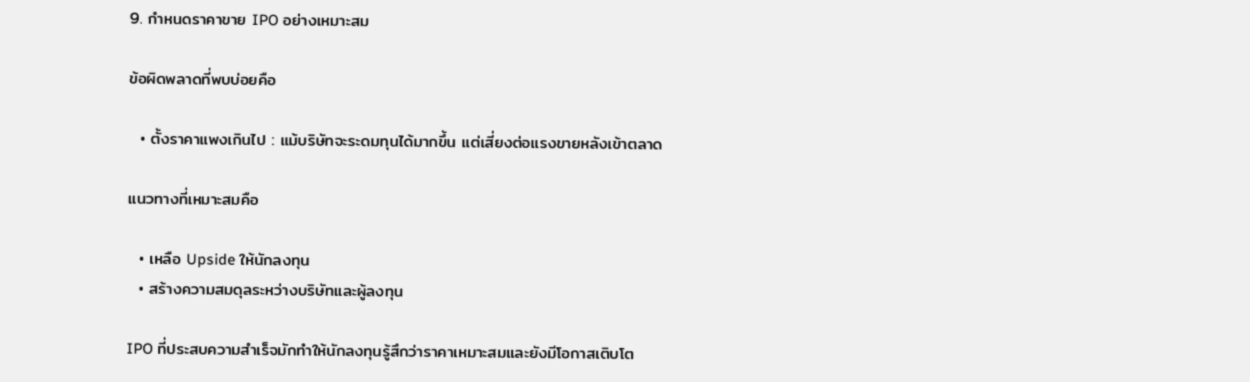9. กำหนดราคาขาย IPO อย่างเหมาะสม

ข้อผิดพลาดที่พบบ่อยคือ

  • ตั้งราคาแพงเกินไป : แม้บริษัทจะระดมทุนได้มากขึ้น แต่เสี่ยงต่อแรงขายหลังเข้าตลาด

แนวทางที่เหมาะสมคือ

  • เหลือ Upside ให้นักลงทุน
  • สร้างความสมดุลระหว่างบริษัทและผู้ลงทุน

IPO ที่ประสบความสำเร็จมักทำให้นักลงทุนรู้สึกว่าราคาเหมาะสมและยังมีโอกาสเติบโต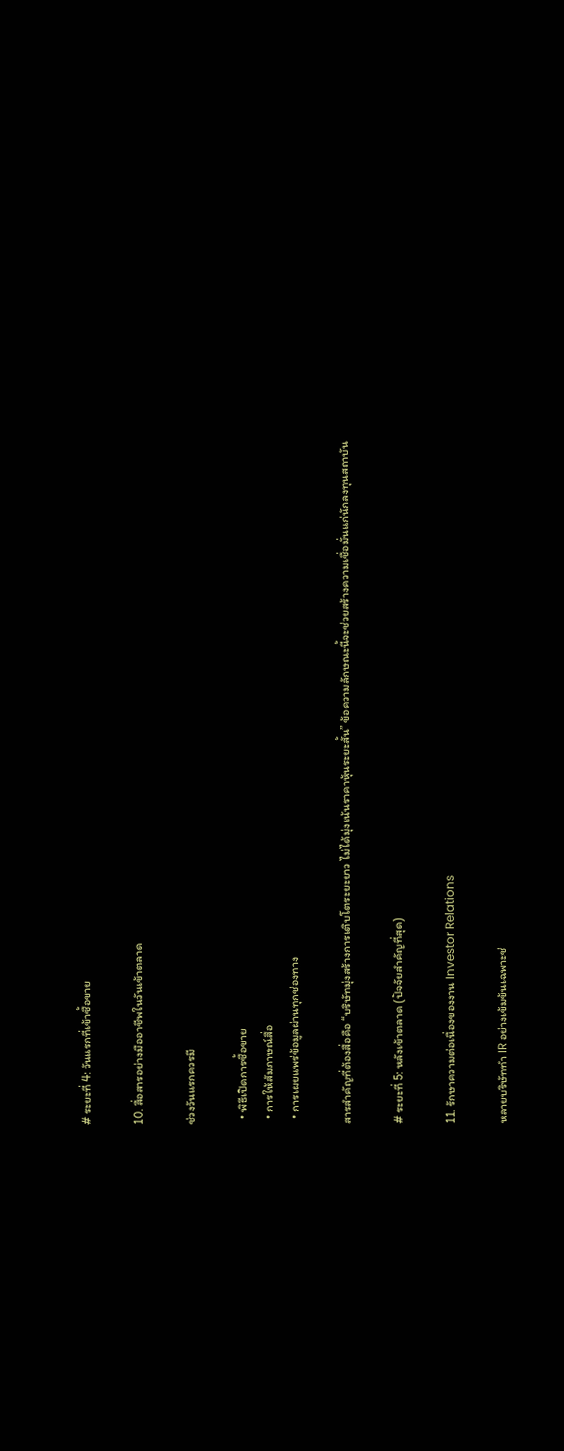# ระยะที่ 4: วันแรกที่เข้าซื้อขาย

10. สื่อสารอย่างมืออาชีพในวันเข้าตลาด

ช่วงวันแรกควรมี

  • พิธีเปิดการซื้อขาย
  • การให้สัมภาษณ์สื่อ
  • การเผยแพร่ข้อมูลผ่านทุกช่องทาง

สารสำคัญที่ต้องสื่อคือ “บริษัทมุ่งสร้างการเติบโตระยะยาว ไม่ได้มุ่งเน้นราคาหุ้นระยะสั้น” ข้อความลักษณะนี้จะช่วยสร้างความเชื่อมั่นแก่นักลงทุนสถาบัน

# ระยะที่ 5: หลังเข้าตลาด (ปัจจัยสำคัญที่สุด)

11. รักษาความต่อเนื่องของงาน Investor Relations

หลายบริษัททำ IR อย่างเข้มข้นเฉพาะช่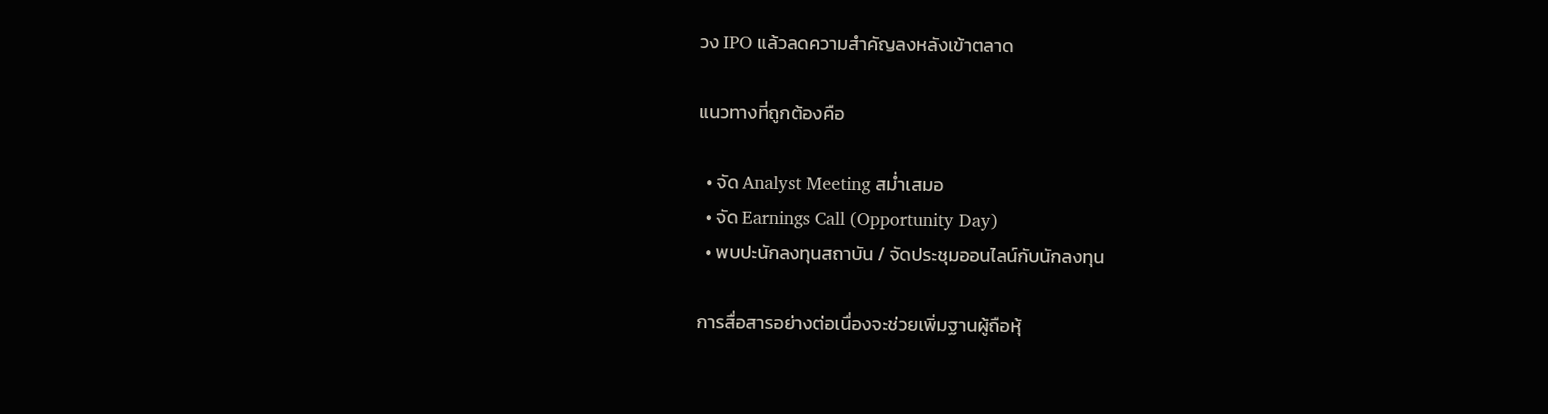วง IPO แล้วลดความสำคัญลงหลังเข้าตลาด

แนวทางที่ถูกต้องคือ

  • จัด Analyst Meeting สม่ำเสมอ
  • จัด Earnings Call (Opportunity Day)
  • พบปะนักลงทุนสถาบัน / จัดประชุมออนไลน์กับนักลงทุน

การสื่อสารอย่างต่อเนื่องจะช่วยเพิ่มฐานผู้ถือหุ้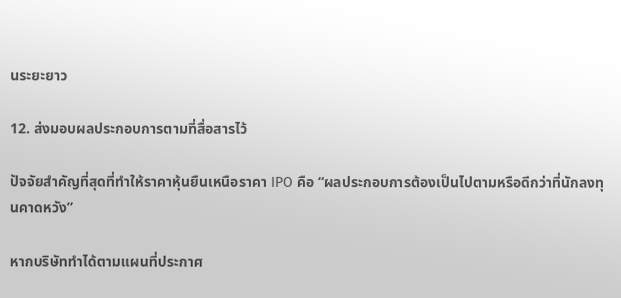นระยะยาว

12. ส่งมอบผลประกอบการตามที่สื่อสารไว้

ปัจจัยสำคัญที่สุดที่ทำให้ราคาหุ้นยืนเหนือราคา IPO คือ “ผลประกอบการต้องเป็นไปตามหรือดีกว่าที่นักลงทุนคาดหวัง”

หากบริษัททำได้ตามแผนที่ประกาศ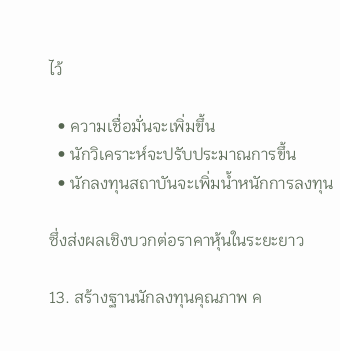ไว้

  • ความเชื่อมั่นจะเพิ่มขึ้น
  • นักวิเคราะห์จะปรับประมาณการขึ้น
  • นักลงทุนสถาบันจะเพิ่มน้ำหนักการลงทุน

ซึ่งส่งผลเชิงบวกต่อราคาหุ้นในระยะยาว

13. สร้างฐานนักลงทุนคุณภาพ ค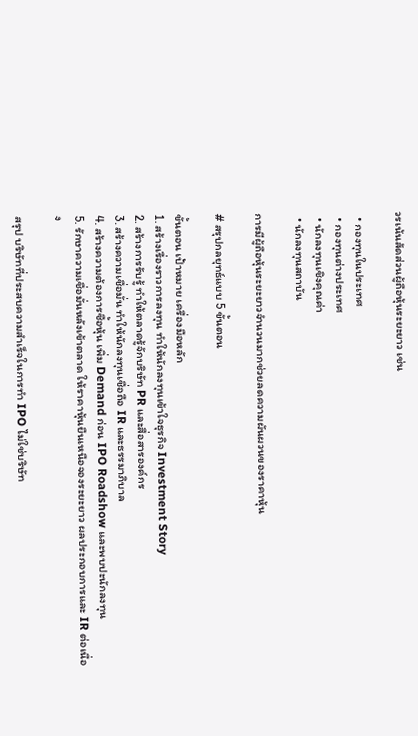วรเน้นสัดส่วนผู้ถือหุ้นระยะยาว เช่น

  • กองทุนในประเทศ
  • กองทุนต่างประเทศ
  • นักลงทุนเชิงคุณค่า
  • นักลงทุนสถาบัน

การมีผู้ถือหุ้นระยะยาวจำนวนมากช่วยลดความผันผวนของราคาหุ้น

# สรุปกลยุทธ์แบบ 5 ขั้นตอน

ขั้นตอน เป้าหมาย เครื่องมือหลัก
1. สร้างเรื่องราวการลงทุน ทำให้นักลงทุนเข้าใจธุรกิจ Investment Story
2. สร้างการรับรู้ ทำให้ตลาดรู้จักบริษัท PR และสื่อสารองค์กร
3. สร้างความเชื่อมั่น ทำให้นักลงทุนเชื่อถือ IR และธรรมาภิบาล
4. สร้างความต้องการซื้อหุ้น เพิ่ม Demand ก่อน IPO Roadshow และพบปะนักลงทุน
5. รักษาความเชื่อมั่นหลังเข้าตลาด ให้ราคาหุ้นยืนเหนือจองระยะยาว ผลประกอบการและ IR ต่อเนื่อง

สรุป บริษัทที่ประสบความสำเร็จในการทำ IPO ไม่ใช่บริษัท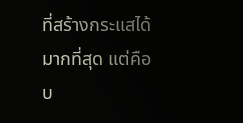ที่สร้างกระแสได้มากที่สุด แต่คือบ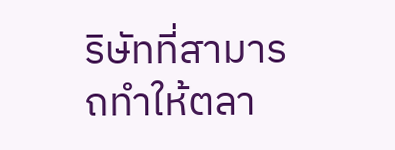ริษัทที่สามารถทำให้ตลา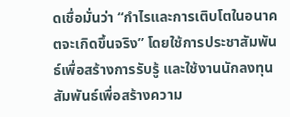ดเชื่อมั่นว่า “กำไรและการเติบโตในอนาคตจะเกิดขึ้นจริง” โดยใช้การประชาสัมพันธ์เพื่อสร้างการรับรู้ และใช้งานนักลงทุนสัมพันธ์เพื่อสร้างความ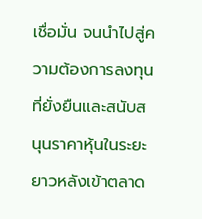เชื่อมั่น จนนำไปสู่ความต้องการลงทุนที่ยั่งยืนและสนับสนุนราคาหุ้นในระยะยาวหลังเข้าตลาด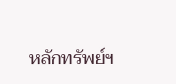หลักทรัพย์ฯ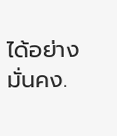ได้อย่างมั่นคง.